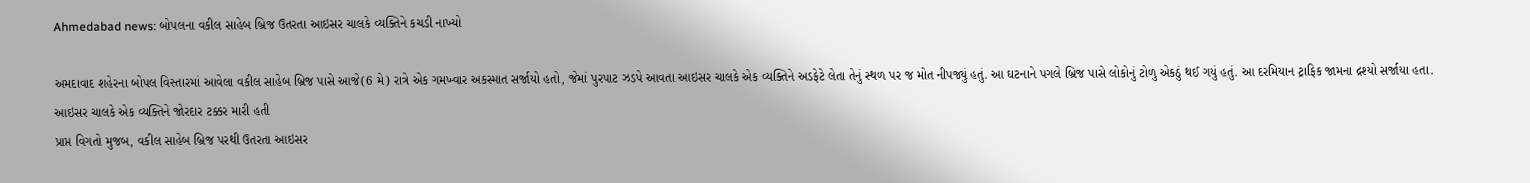Ahmedabad news: બોપલના વકીલ સાહેબ બ્રિજ ઉતરતા આઇસર ચાલકે વ્યક્તિને કચડી નાખ્યો

અમદાવાદ શહેરના બોપલ વિસ્તારમાં આવેલા વકીલ સાહેબ બ્રિજ પાસે આજે(6 મે) રાત્રે એક ગમખ્વાર અકસ્માત સર્જાયો હતો, જેમાં પુરપાટ ઝડપે આવતા આઇસર ચાલકે એક વ્યક્તિને અડફેટે લેતા તેનું સ્થળ પર જ મોત નીપજ્યું હતું. આ ઘટનાને પગલે બ્રિજ પાસે લોકોનું ટોળુ એકઠું થઈ ગયું હતું. આ દરમિયાન ટ્રાફિક જામના દ્રશ્યો સર્જાયા હતા.
આઇસર ચાલકે એક વ્યક્તિને જોરદાર ટક્કર મારી હતી
પ્રાપ્ત વિગતો મુજબ, વકીલ સાહેબ બ્રિજ પરથી ઉતરતા આઇસર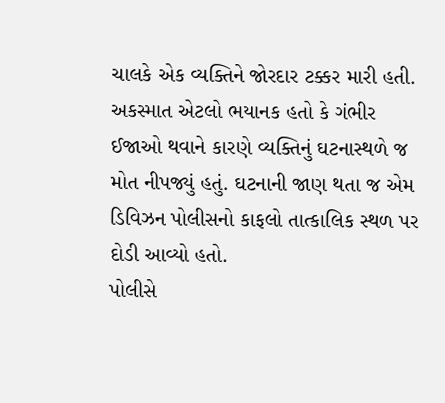ચાલકે એક વ્યક્તિને જોરદાર ટક્કર મારી હતી. અકસ્માત એટલો ભયાનક હતો કે ગંભીર ઈજાઓ થવાને કારણે વ્યક્તિનું ઘટનાસ્થળે જ મોત નીપજ્યું હતું. ઘટનાની જાણ થતા જ એમ ડિવિઝન પોલીસનો કાફલો તાત્કાલિક સ્થળ પર દોડી આવ્યો હતો.
પોલીસે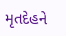મૃતદેહને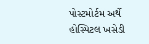પોસ્ટમોર્ટમ અર્થે હોસ્પિટલ ખસેડી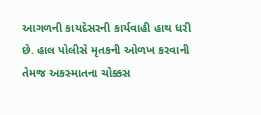આગળની કાયદેસરની કાર્યવાહી હાથ ધરી છે. હાલ પોલીસે મૃતકની ઓળખ કરવાની તેમજ અકસ્માતના ચોક્કસ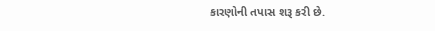કારણોની તપાસ શરૂ કરી છે.